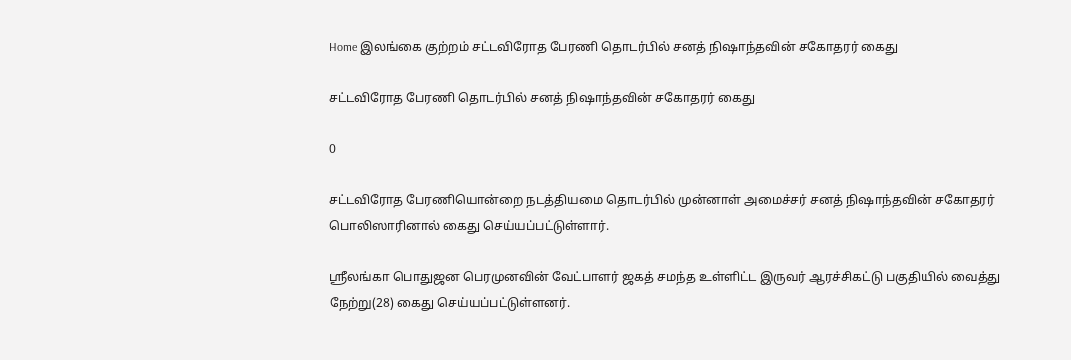Home இலங்கை குற்றம் சட்டவிரோத பேரணி தொடர்பில் சனத் நிஷாந்தவின் சகோதரர் கைது

சட்டவிரோத பேரணி தொடர்பில் சனத் நிஷாந்தவின் சகோதரர் கைது

0

சட்டவிரோத பேரணியொன்றை நடத்தியமை தொடர்பில் முன்னாள் அமைச்சர் சனத் நிஷாந்தவின் சகோதரர் பொலிஸாரினால் கைது செய்யப்பட்டுள்ளார்.

ஸ்ரீலங்கா பொதுஜன பெரமுனவின் வேட்பாளர் ஜகத் சமந்த உள்ளிட்ட இருவர் ஆரச்சிகட்டு பகுதியில் வைத்து நேற்று(28) கைது செய்யப்பட்டுள்ளனர்.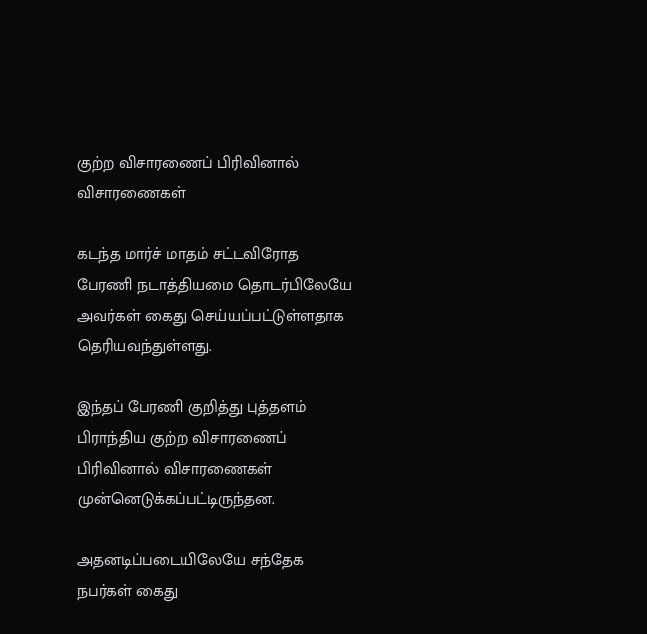குற்ற விசாரணைப் பிரிவினால் விசாரணைகள்

கடந்த மார்ச் மாதம் சட்டவிரோத பேரணி நடாத்தியமை தொடர்பிலேயே அவர்கள் கைது செய்யப்பட்டுள்ளதாக தெரியவந்துள்ளது.

இந்தப் பேரணி குறித்து புத்தளம் பிராந்திய குற்ற விசாரணைப் பிரிவினால் விசாரணைகள் முன்னெடுக்கப்பட்டிருந்தன.

அதனடிப்படையிலேயே சந்தேக நபர்கள் கைது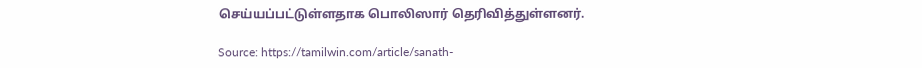செய்யப்பட்டுள்ளதாக பொலிஸார் தெரிவித்துள்ளனர்.

Source: https://tamilwin.com/article/sanath-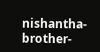nishantha-brother-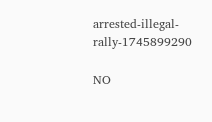arrested-illegal-rally-1745899290

NO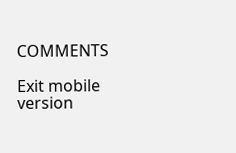COMMENTS

Exit mobile version